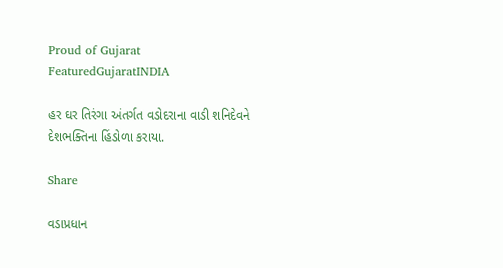Proud of Gujarat
FeaturedGujaratINDIA

હર ઘર તિરંગા અંતર્ગત વડોદરાના વાડી શનિદેવને દેશભક્તિના હિંડોળા કરાયા.

Share

વડાપ્રધાન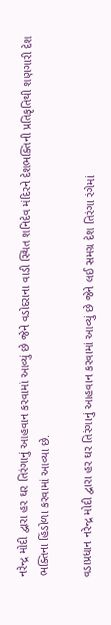નરેન્દ્ર મોદી દ્વારા હર ઘર તિરંગાનું આહવાન કરવામાં આવ્યું છે જેને વડોદરાના વાડી સ્થિત શનિદેવ મંદિરને દેશભક્તિની પ્રતિકૃતિથી શણગારી દેશ ભક્તિના હિંડોળા કરવામાં આવ્યા છે.

વડાપ્રધાન નરેન્દ્ર મોદી દ્વારા હર ઘર તિરંગાનું આહવાન કરવામાં આવ્યું છે જેને લઈ સમગ્ર દેશ તિરંગા રંગેમાં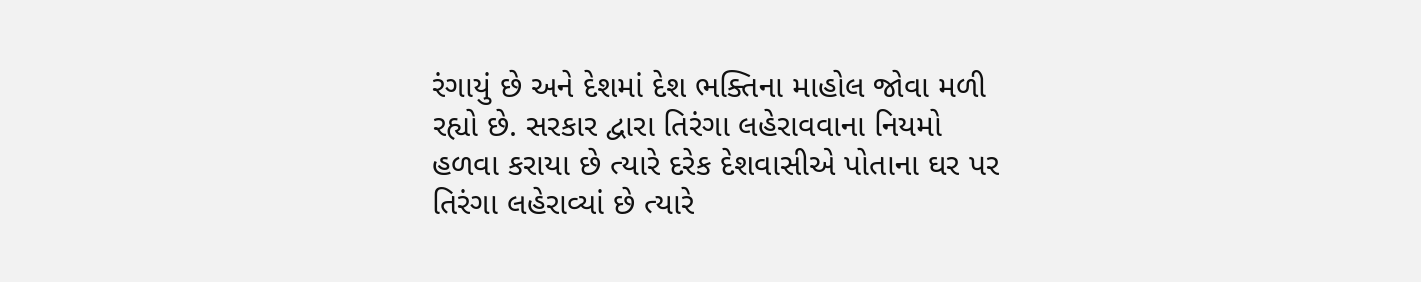રંગાયું છે અને દેશમાં દેશ ભક્તિના માહોલ જોવા મળી રહ્યો છે. સરકાર દ્વારા તિરંગા લહેરાવવાના નિયમો હળવા કરાયા છે ત્યારે દરેક દેશવાસીએ પોતાના ઘર પર તિરંગા લહેરાવ્યાં છે ત્યારે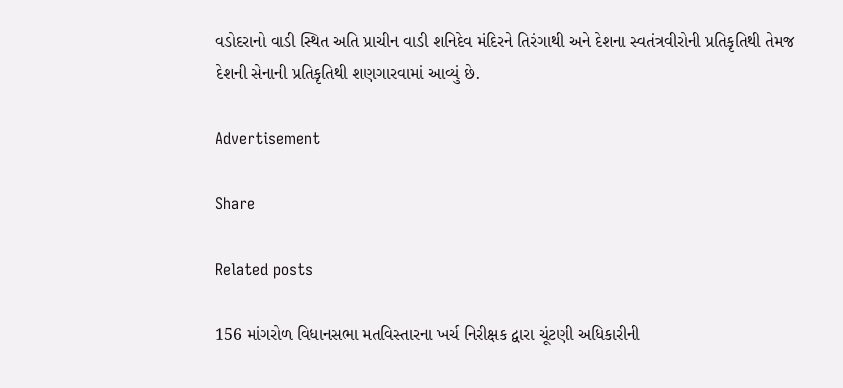વડોદરાનો વાડી સ્થિત અતિ પ્રાચીન વાડી શનિદેવ મંદિરને તિરંગાથી અને દેશના સ્વતંત્રવીરોની પ્રતિકૃતિથી તેમજ દેશની સેનાની પ્રતિકૃતિથી શણગારવામાં આવ્યું છે.

Advertisement

Share

Related posts

156 માંગરોળ વિધાનસભા મતવિસ્તારના ખર્ચ નિરીક્ષક દ્વારા ચૂંટણી અધિકારીની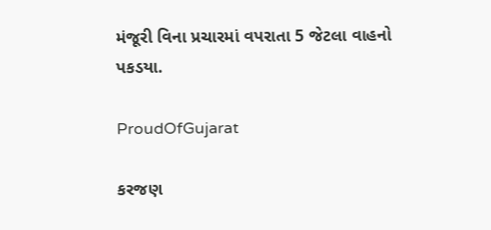મંજૂરી વિના પ્રચારમાં વપરાતા 5 જેટલા વાહનો પકડયા.

ProudOfGujarat

કરજણ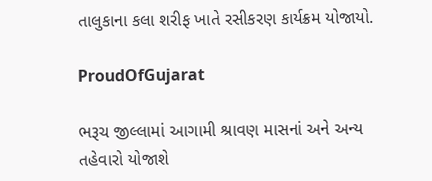તાલુકાના કલા શરીફ ખાતે રસીકરણ કાર્યક્રમ યોજાયો.

ProudOfGujarat

ભરૂચ જીલ્લામાં આગામી શ્રાવણ માસનાં અને અન્ય તહેવારો યોજાશે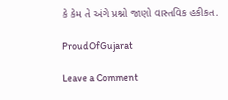કે કેમ તે અંગે પ્રશ્નો જાણો વાસ્તવિક હકીકત.

ProudOfGujarat

Leave a Comment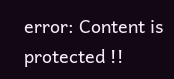error: Content is protected !!